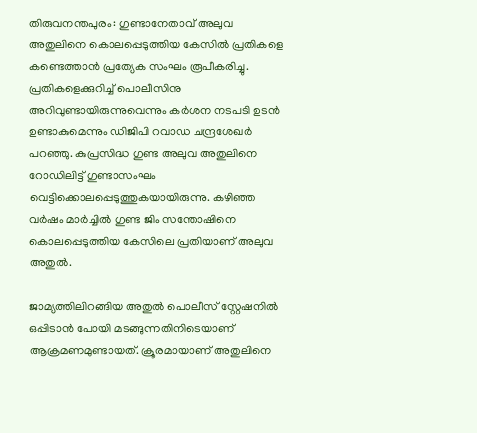തിരുവനന്തപുരം: ഗുണ്ടാനേതാവ് അലുവ അതുലിനെ കൊലപ്പെടുത്തിയ കേസില്‍ പ്രതികളെ കണ്ടെത്താന്‍ പ്രത്യേക സംഘം രൂപീകരിച്ചു. പ്രതികളെക്കുറിച്ച് പൊലീസിനു അറിവുണ്ടായിരുന്നുവെന്നും കര്‍ശന നടപടി ഉടന്‍ ഉണ്ടാകുമെന്നും ഡിജിപി റവാഡ ചന്ദ്രശേഖര്‍ പറഞ്ഞു. കുപ്രസിദ്ധ ഗുണ്ട അലുവ അതുലിനെ റോഡിലിട്ട് ഗുണ്ടാസംഘം വെട്ടിക്കൊലപ്പെടുത്തുകയായിരുന്നു. കഴിഞ്ഞ വര്‍ഷം മാര്‍ച്ചില്‍ ഗുണ്ട ജിം സന്തോഷിനെ കൊലപ്പെടുത്തിയ കേസിലെ പ്രതിയാണ് അലുവ അതുല്‍.

ജാമ്യത്തിലിറങ്ങിയ അതുല്‍ പൊലീസ് സ്റ്റേഷനില്‍ ഒപ്പിടാന്‍ പോയി മടങ്ങുന്നതിനിടെയാണ് ആക്രമണമുണ്ടായത്. ക്രൂരമായാണ് അതുലിനെ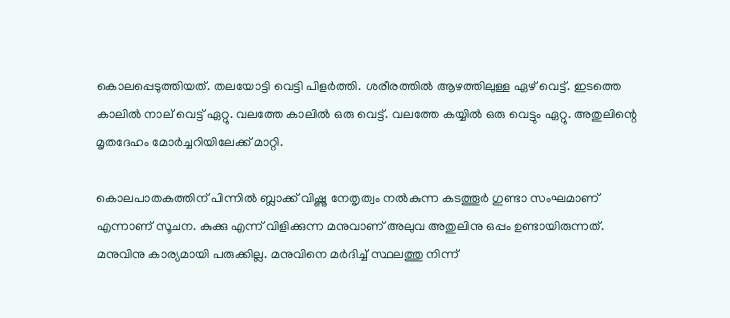കൊലപ്പെടുത്തിയത്. തലയോട്ടി വെട്ടി പിളര്‍ത്തി. ശരീരത്തില്‍ ആഴത്തിലുള്ള ഏഴ് വെട്ട്. ഇടത്തെ കാലില്‍ നാല് വെട്ട് ഏറ്റു. വലത്തേ കാലില്‍ ഒരു വെട്ട്. വലത്തേ കയ്യില്‍ ഒരു വെട്ടും ഏറ്റു. അതുലിന്റെ മൃതദേഹം മോര്‍ച്ചറിയിലേക്ക് മാറ്റി.

കൊലപാതകത്തിന് പിന്നില്‍ ബ്ലാക്ക് വിഷ്ണു നേതൃത്വം നല്‍കുന്ന കടത്തൂര്‍ ഗുണ്ടാ സംഘമാണ് എന്നാണ് സൂചന. കുക്കു എന്ന് വിളിക്കുന്ന മനുവാണ് അലുവ അതുലിനു ഒപ്പം ഉണ്ടായിരുന്നത്. മനുവിനു കാര്യമായി പരുക്കില്ല. മനുവിനെ മര്‍ദിച്ച് സ്ഥലത്തു നിന്ന്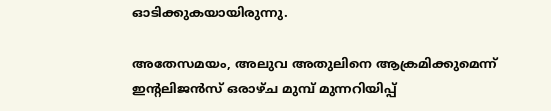ഓടിക്കുകയായിരുന്നു.

അതേസമയം, അലുവ അതുലിനെ ആക്രമിക്കുമെന്ന് ഇന്റലിജന്‍സ് ഒരാഴ്ച മുമ്പ് മുന്നറിയിപ്പ്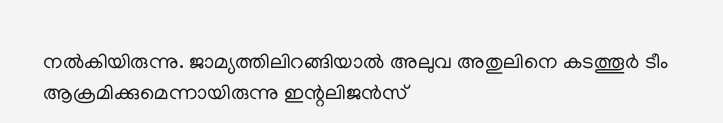നല്‍കിയിരുന്നു. ജാമ്യത്തിലിറങ്ങിയാല്‍ അലുവ അതുലിനെ കടത്തൂര്‍ ടീം ആക്രമിക്കുമെന്നായിരുന്നു ഇന്റലിജന്‍സ്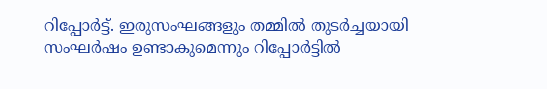റിപ്പോര്‍ട്ട്. ഇരുസംഘങ്ങളും തമ്മില്‍ തുടര്‍ച്ചയായി സംഘര്‍ഷം ഉണ്ടാകുമെന്നും റിപ്പോര്‍ട്ടില്‍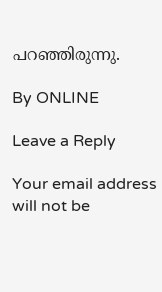പറഞ്ഞിരുന്നു.

By ONLINE

Leave a Reply

Your email address will not be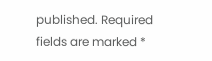published. Required fields are marked *